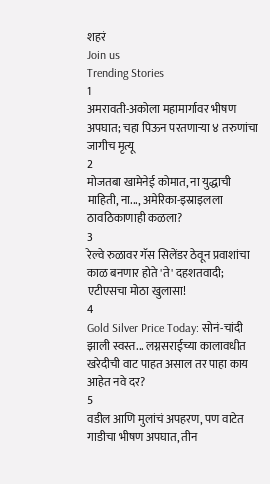शहरं
Join us
Trending Stories
1
अमरावती-अकोला महामार्गावर भीषण अपघात; चहा पिऊन परतणाऱ्या ४ तरुणांचा जागीच मृत्यू
2
मोजतबा खामेनेई कोमात, ना युद्धाची माहिती, ना..., अमेरिका-इस्राइलला ठावठिकाणाही कळला?
3
रेल्वे रुळावर गॅस सिलेंडर ठेवून प्रवाशांचा काळ बनणार होते 'ते' दहशतवादी; एटीएसचा मोठा खुलासा!
4
Gold Silver Price Today: सोनं-चांदी झाली स्वस्त... लग्नसराईच्या कालावधीत खरेदीची वाट पाहत असाल तर पाहा काय आहेत नवे दर?
5
वडील आणि मुलांचं अपहरण, पण वाटेत गाडीचा भीषण अपघात, तीन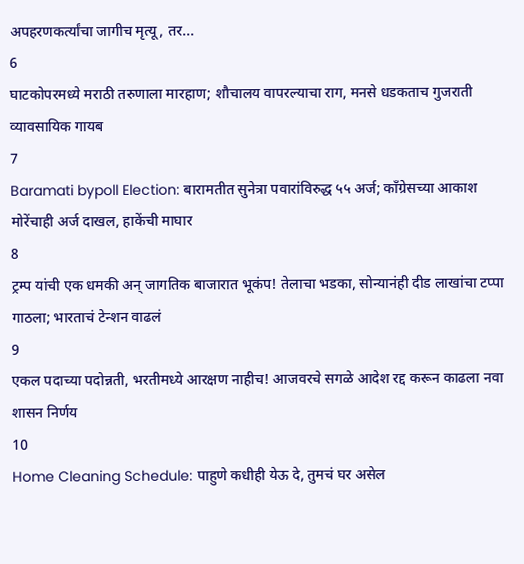अपहरणकर्त्यांचा जागीच मृत्यू, तर...
6
घाटकोपरमध्ये मराठी तरुणाला मारहाण; शौचालय वापरल्याचा राग, मनसे धडकताच गुजराती व्यावसायिक गायब
7
Baramati bypoll Election: बारामतीत सुनेत्रा पवारांविरुद्ध ५५ अर्ज; काँग्रेसच्या आकाश मोरेंचाही अर्ज दाखल, हाकेंची माघार
8
ट्रम्प यांची एक धमकी अन् जागतिक बाजारात भूकंप! तेलाचा भडका, सोन्यानंही दीड लाखांचा टप्पा गाठला; भारताचं टेन्शन वाढलं
9
एकल पदाच्या पदोन्नती, भरतीमध्ये आरक्षण नाहीच! आजवरचे सगळे आदेश रद्द करून काढला नवा शासन निर्णय
10
Home Cleaning Schedule: पाहुणे कधीही येऊ दे, तुमचं घर असेल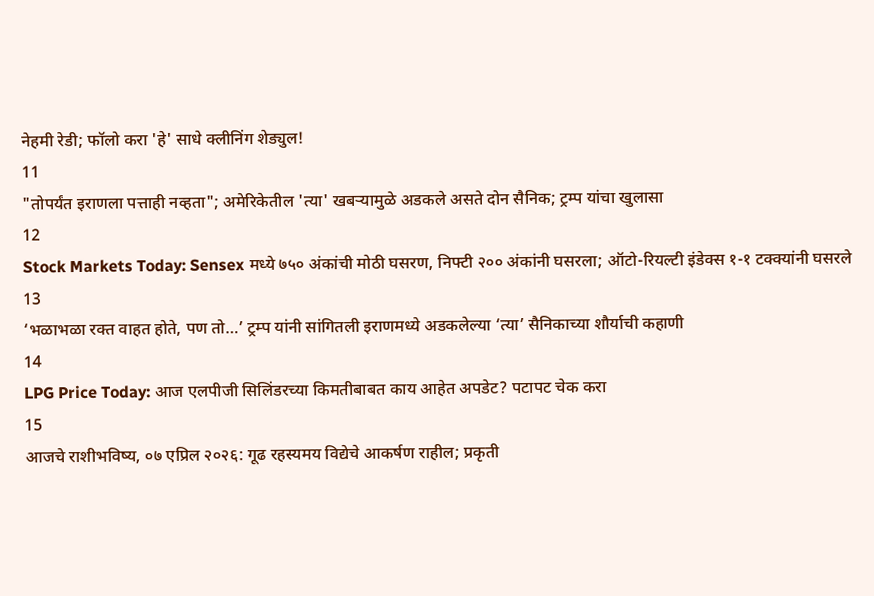नेहमी रेडी; फॉलो करा 'हे' साधे क्लीनिंग शेड्युल!
11
"तोपर्यंत इराणला पत्ताही नव्हता"; अमेरिकेतील 'त्या' खबऱ्यामुळे अडकले असते दोन सैनिक; ट्रम्प यांचा खुलासा
12
Stock Markets Today: Sensex मध्ये ७५० अंकांची मोठी घसरण, निफ्टी २०० अंकांनी घसरला; ऑटो-रियल्टी इंडेक्स १-१ टक्क्यांनी घसरले
13
‘भळाभळा रक्त वाहत होते, पण तो…’ ट्रम्प यांनी सांगितली इराणमध्ये अडकलेल्या ‘त्या’ सैनिकाच्या शौर्याची कहाणी
14
LPG Price Today: आज एलपीजी सिलिंडरच्या किमतीबाबत काय आहेत अपडेट? पटापट चेक करा
15
आजचे राशीभविष्य, ०७ एप्रिल २०२६: गूढ रहस्यमय विद्येचे आकर्षण राहील; प्रकृती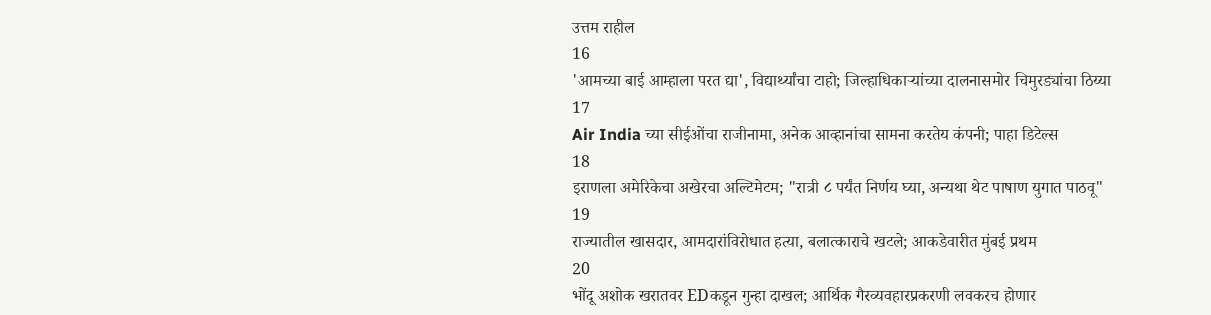उत्तम राहील
16
'आमच्या बाई आम्हाला परत द्या', विद्यार्थ्यांचा टाहो; जिल्हाधिकाऱ्यांच्या दालनासमोर चिमुरड्यांचा ठिय्या
17
Air India च्या सीईओंचा राजीनामा, अनेक आव्हानांचा सामना करतेय कंपनी; पाहा डिटेल्स
18
इराणला अमेरिकेचा अखेरचा अल्टिमेटम; "रात्री ८ पर्यंत निर्णय घ्या, अन्यथा थेट पाषाण युगात पाठवू"
19
राज्यातील खासदार, आमदारांविरोधात हत्या, बलात्काराचे खटले; आकडेवारीत मुंबई प्रथम
20
भोंदू अशोक खरातवर EDकडून गुन्हा दाखल; आर्थिक गैरव्यवहारप्रकरणी लवकरच होणार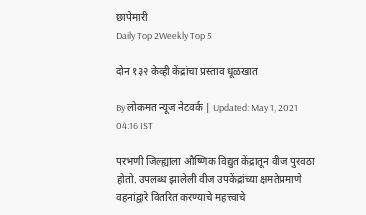छापेमारी
Daily Top 2Weekly Top 5

दोन १३२ केव्ही केंद्रांचा प्रस्ताव धूळखात

By लोकमत न्यूज नेटवर्क | Updated: May 1, 2021 04:16 IST

परभणी जिल्ह्याला औष्णिक विद्युत केंद्रातून वीज पुरवठा होतो. उपलब्ध झालेली वीज उपकेंद्रांच्या क्षमतेप्रमाणे वहनांद्वारे वितरित करण्याचे महत्त्वाचे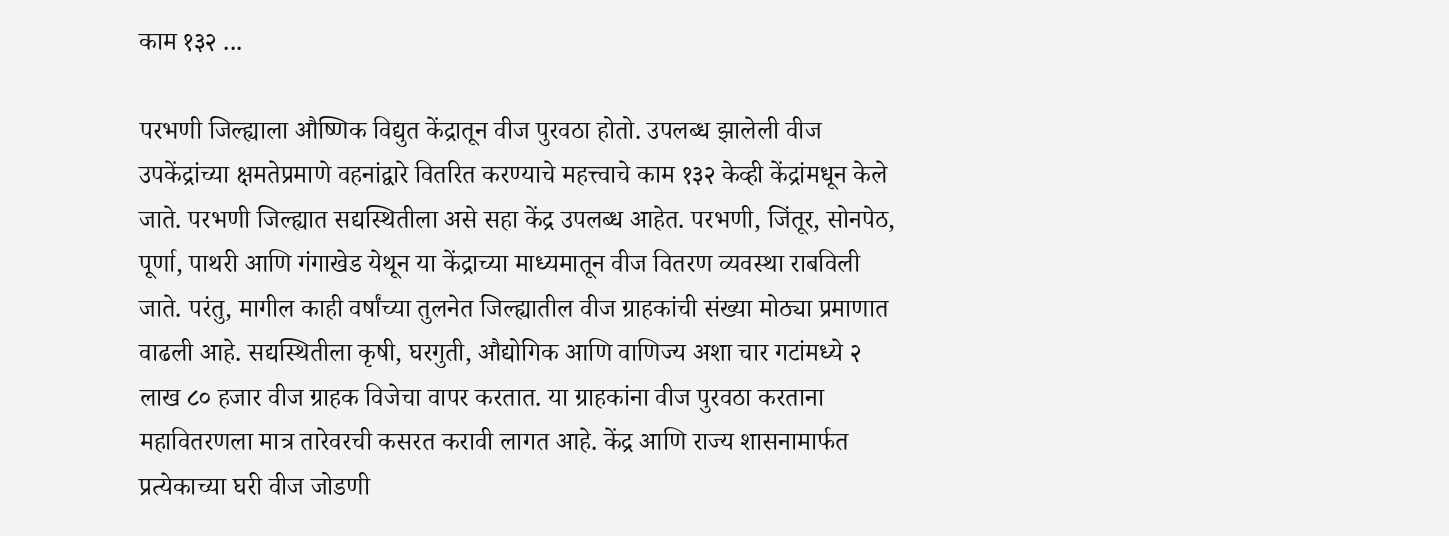काम १३२ ...

परभणी जिल्ह्याला औष्णिक विद्युत केंद्रातून वीज पुरवठा होतो. उपलब्ध झालेली वीज उपकेंद्रांच्या क्षमतेप्रमाणे वहनांद्वारे वितरित करण्याचे महत्त्वाचे काम १३२ केव्ही केंद्रांमधून केले जाते. परभणी जिल्ह्यात सद्यस्थितीला असे सहा केंद्र उपलब्ध आहेत. परभणी, जिंतूर, सोनपेठ, पूर्णा, पाथरी आणि गंगाखेड येथून या केंद्राच्या माध्यमातून वीज वितरण व्यवस्था राबविली जाते. परंतु, मागील काही वर्षांच्या तुलनेत जिल्ह्यातील वीज ग्राहकांची संख्या मोठ्या प्रमाणात वाढली आहे. सद्यस्थितीला कृषी, घरगुती, औद्योगिक आणि वाणिज्य अशा चार गटांमध्ये २ लाख ८० हजार वीज ग्राहक विजेचा वापर करतात. या ग्राहकांना वीज पुरवठा करताना महावितरणला मात्र तारेवरची कसरत करावी लागत आहे. केंद्र आणि राज्य शासनामार्फत प्रत्येकाच्या घरी वीज जोडणी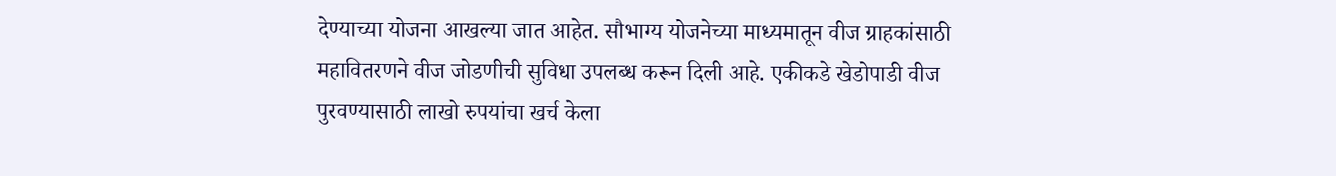देण्याच्या योजना आखल्या जात आहेत. सौभाग्य योजनेच्या माध्यमातून वीज ग्राहकांसाठी महावितरणने वीज जोडणीची सुविधा उपलब्ध करून दिली आहे. एकीकडे खेडोपाडी वीज पुरवण्यासाठी लाखो रुपयांचा खर्च केला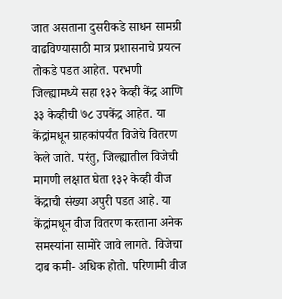जात असताना दुसरीकडे साधन सामग्री वाढविण्यासाठी मात्र प्रशासनाचे प्रयत्न तोकडे पडत आहेत. परभणी जिल्ह्यामध्ये सहा १३२ केव्ही केंद्र आणि ३३ केव्हीची ७८ उपकेंद्र आहेत. या केंद्रांमधून ग्राहकांपर्यंत विजेचे वितरण केले जाते. परंतु, जिल्ह्यातील विजेची मागणी लक्षात घेता १३२ केव्ही वीज केंद्राची संख्या अपुरी पडत आहे. या केंद्रांमधून वीज वितरण करताना अनेक समस्यांना सामोरे जावे लागते. विजेचा दाब कमी- अधिक होतो. परिणामी वीज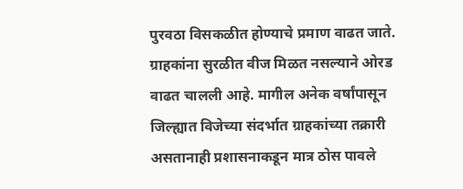पुरवठा विसकळीत होण्याचे प्रमाण वाढत जाते. ग्राहकांना सुरळीत वीज मिळत नसल्याने ओरड वाढत चालली आहे. मागील अनेक वर्षांपासून जिल्ह्यात विजेच्या संदर्भात ग्राहकांच्या तक्रारी असतानाही प्रशासनाकडून मात्र ठोस पावले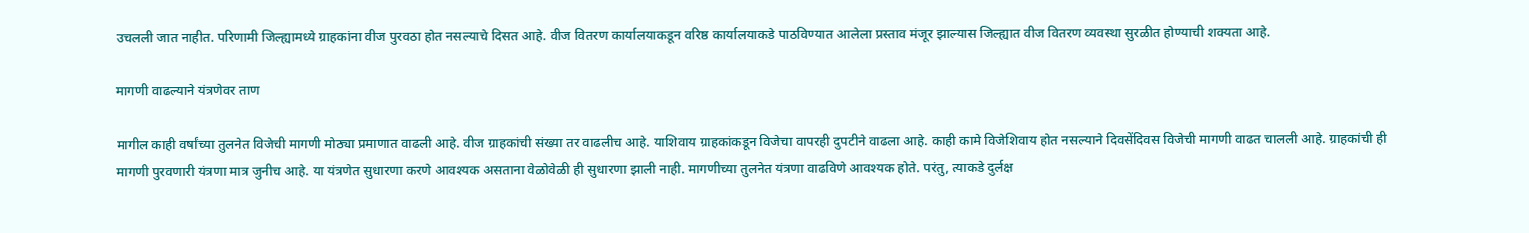उचलली जात नाहीत. परिणामी जिल्ह्यामध्ये ग्राहकांना वीज पुरवठा होत नसल्याचे दिसत आहे. वीज वितरण कार्यालयाकडून वरिष्ठ कार्यालयाकडे पाठविण्यात आलेला प्रस्ताव मंजूर झाल्यास जिल्ह्यात वीज वितरण व्यवस्था सुरळीत होण्याची शक्यता आहे.

मागणी वाढल्याने यंत्रणेवर ताण

मागील काही वर्षांच्या तुलनेत विजेची मागणी मोठ्या प्रमाणात वाढली आहे. वीज ग्राहकांची संख्या तर वाढलीच आहे. याशिवाय ग्राहकांकडून विजेचा वापरही दुपटीने वाढला आहे. काही कामे विजेशिवाय होत नसल्याने दिवसेंदिवस विजेची मागणी वाढत चालली आहे. ग्राहकांची ही मागणी पुरवणारी यंत्रणा मात्र जुनीच आहे. या यंत्रणेत सुधारणा करणे आवश्यक असताना वेळोवेळी ही सुधारणा झाली नाही. मागणीच्या तुलनेत यंत्रणा वाढविणे आवश्यक होते. परंतु, त्याकडे दुर्लक्ष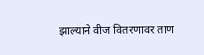झाल्याने वीज वितरणावर ताण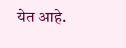येत आहे.